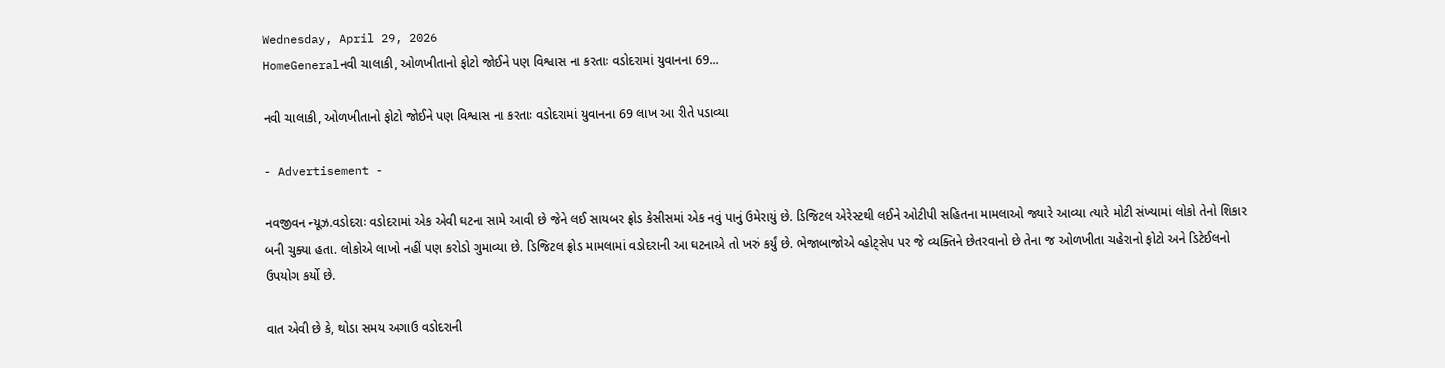Wednesday, April 29, 2026
HomeGeneralનવી ચાલાકી, ઓળખીતાનો ફોટો જોઈને પણ વિશ્વાસ ના કરતાઃ વડોદરામાં યુવાનના 69...

નવી ચાલાકી, ઓળખીતાનો ફોટો જોઈને પણ વિશ્વાસ ના કરતાઃ વડોદરામાં યુવાનના 69 લાખ આ રીતે પડાવ્યા

- Advertisement -

નવજીવન ન્યૂઝ.વડોદરાઃ વડોદરામાં એક એવી ઘટના સામે આવી છે જેને લઈ સાયબર ફ્રોડ કેસીસમાં એક નવું પાનું ઉમેરાયું છે. ડિજિટલ એરેસ્ટથી લઈને ઓટીપી સહિતના મામલાઓ જ્યારે આવ્યા ત્યારે મોટી સંખ્યામાં લોકો તેનો શિકાર બની ચુક્યા હતા. લોકોએ લાખો નહીં પણ કરોડો ગુમાવ્યા છે. ડિજિટલ ફ્રોડ મામલામાં વડોદરાની આ ઘટનાએ તો ખરું કર્યું છે. ભેજાબાજોએ વ્હોટ્સેપ પર જે વ્યક્તિને છેતરવાનો છે તેના જ ઓળખીતા ચહેરાનો ફોટો અને ડિટેઈલનો ઉપયોગ કર્યો છે.

વાત એવી છે કે, થોડા સમય અગાઉ વડોદરાની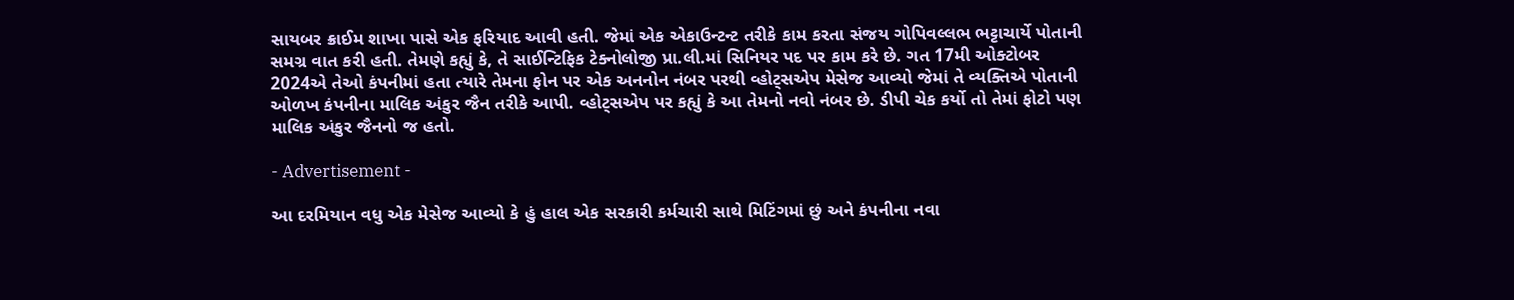સાયબર ક્રાઈમ શાખા પાસે એક ફરિયાદ આવી હતી. જેમાં એક એકાઉન્ટન્ટ તરીકે કામ કરતા સંજય ગોપિવલ્લભ ભટ્ટાચાર્યે પોતાની સમગ્ર વાત કરી હતી. તેમણે કહ્યું કે, તે સાઈન્ટિફિક ટેક્નોલોજી પ્રા.લી.માં સિનિયર પદ પર કામ કરે છે. ગત 17મી ઓક્ટોબર 2024એ તેઓ કંપનીમાં હતા ત્યારે તેમના ફોન પર એક અનનોન નંબર પરથી વ્હોટ્સએપ મેસેજ આવ્યો જેમાં તે વ્યક્તિએ પોતાની ઓળખ કંપનીના માલિક અંકુર જૈન તરીકે આપી. વ્હોટ્સએપ પર કહ્યું કે આ તેમનો નવો નંબર છે. ડીપી ચેક કર્યો તો તેમાં ફોટો પણ માલિક અંકુર જૈનનો જ હતો.

- Advertisement -

આ દરમિયાન વધુ એક મેસેજ આવ્યો કે હું હાલ એક સરકારી કર્મચારી સાથે મિટિંગમાં છું અને કંપનીના નવા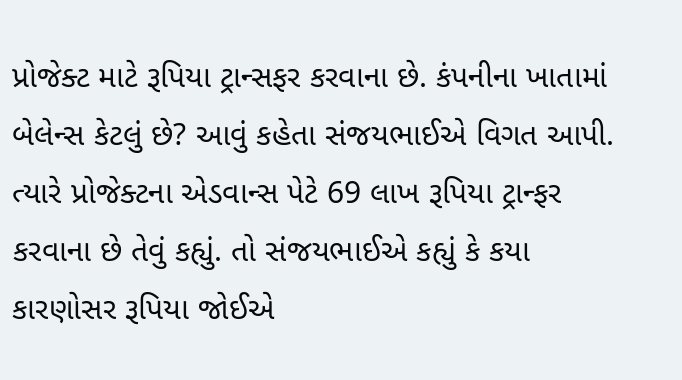પ્રોજેક્ટ માટે રૂપિયા ટ્રાન્સફર કરવાના છે. કંપનીના ખાતામાં બેલેન્સ કેટલું છે? આવું કહેતા સંજયભાઈએ વિગત આપી. ત્યારે પ્રોજેક્ટના એડવાન્સ પેટે 69 લાખ રૂપિયા ટ્રાન્ફર કરવાના છે તેવું કહ્યું. તો સંજયભાઈએ કહ્યું કે કયા કારણોસર રૂપિયા જોઈએ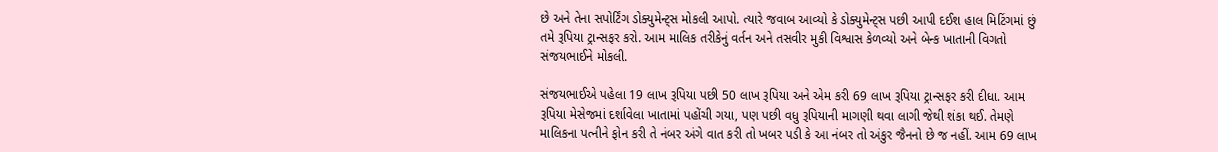છે અને તેના સપોર્ટિંગ ડોક્યુમેન્ટ્સ મોકલી આપો. ત્યારે જવાબ આવ્યો કે ડોક્યુમેન્ટ્સ પછી આપી દઈશ હાલ મિટિંગમાં છું તમે રૂપિયા ટ્રાન્સફર કરો. આમ માલિક તરીકેનું વર્તન અને તસવીર મુકી વિશ્વાસ કેળવ્યો અને બેન્ક ખાતાની વિગતો સંજયભાઈને મોકલી.

સંજયભાઈએ પહેલા 19 લાખ રૂપિયા પછી 50 લાખ રૂપિયા અને એમ કરી 69 લાખ રૂપિયા ટ્રાન્સફર કરી દીધા. આમ રૂપિયા મેસેજમાં દર્શાવેલા ખાતામાં પહોંચી ગયા, પણ પછી વધુ રૂપિયાની માગણી થવા લાગી જેથી શંકા થઈ. તેમણે માલિકના પત્નીને ફોન કરી તે નંબર અંગે વાત કરી તો ખબર પડી કે આ નંબર તો અંકુર જૈનનો છે જ નહીં. આમ 69 લાખ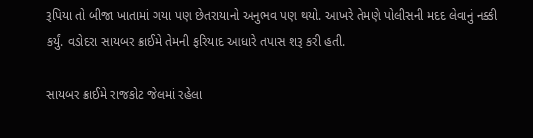રૂપિયા તો બીજા ખાતામાં ગયા પણ છેતરાયાનો અનુભવ પણ થયો. આખરે તેમણે પોલીસની મદદ લેવાનું નક્કી કર્યું. વડોદરા સાયબર ક્રાઈમે તેમની ફરિયાદ આધારે તપાસ શરૂ કરી હતી.

સાયબર ક્રાઈમે રાજકોટ જેલમાં રહેલા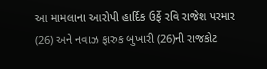આ મામલાના આરોપી હાર્દિક ઉર્ફે રવિ રાજેશ પરમાર (26) અને નવાઝ ફારુક બુખારી (26)ની રાજકોટ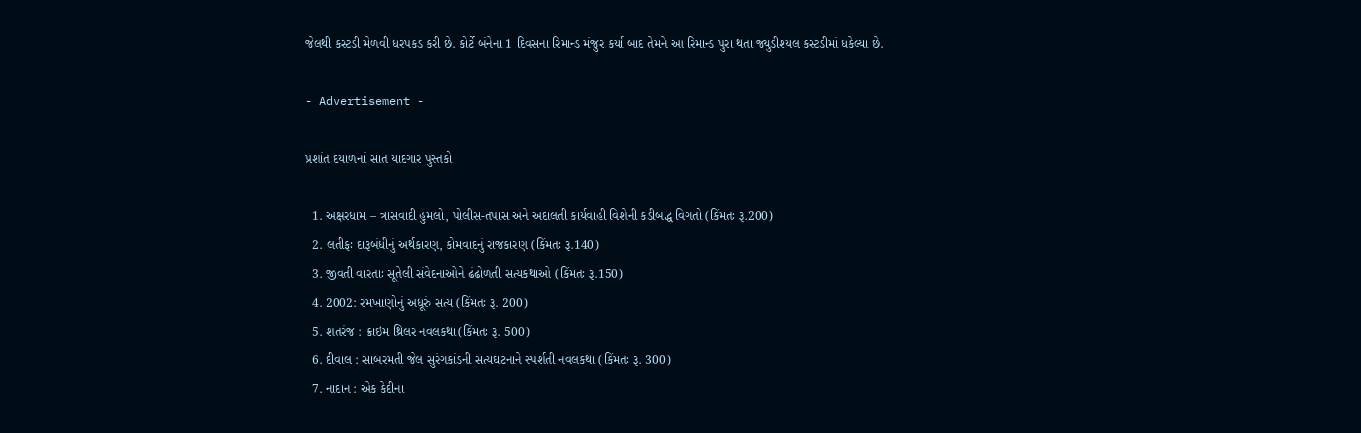જેલથી કસ્ટડી મેળવી ધરપકડ કરી છે. કોર્ટે બંનેના 1 દિવસના રિમાન્ડ મંજુર કર્યા બાદ તેમને આ રિમાન્ડ પુરા થતા જ્યુડીશ્યલ કસ્ટડીમાં ધકેલ્યા છે.

- Advertisement -

પ્રશાંત દયાળનાં સાત યાદગાર પુસ્તકો

  1. અક્ષરધામ – ત્રાસવાદી હુમલો, પોલીસ-તપાસ અને અદાલતી કાર્યવાહી વિશેની કડીબદ્ધ વિગતો (કિંમતઃ રૂ.200)
  2. લતીફઃ દારૂબંધીનું અર્થકારણ, કોમવાદનું રાજકારણ (કિંમતઃ રૂ.140)
  3. જીવતી વારતાઃ સૂતેલી સંવેદનાઓને ઢંઢોળતી સત્યકથાઓ (કિંમતઃ રૂ.150)
  4. 2002: રમખાણોનું અધૂરું સત્ય (કિંમતઃ રૂ. 200)
  5. શતરંજ : ક્રાઇમ થ્રિલર નવલકથા(કિંમતઃ રૂ. 500)
  6. દીવાલ : સાબરમતી જેલ સુરંગકાંડની સત્યઘટનાને સ્પર્શતી નવલકથા (કિંમતઃ રૂ. 300)
  7. નાદાન : એક કેદીના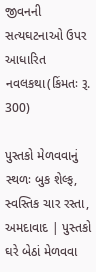જીવનની સત્યઘટનાઓ ઉપર આધારિત નવલકથા(કિંમતઃ રૂ. 300)

પુસ્તકો મેળવવાનું સ્થળઃ બુક શેલ્ફ, સ્વસ્તિક ચાર રસ્તા, અમદાવાદ | પુસ્તકો ઘરે બેઠાં મેળવવા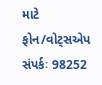માટે ફોન/વોટ્સએપ સંપર્કઃ 98252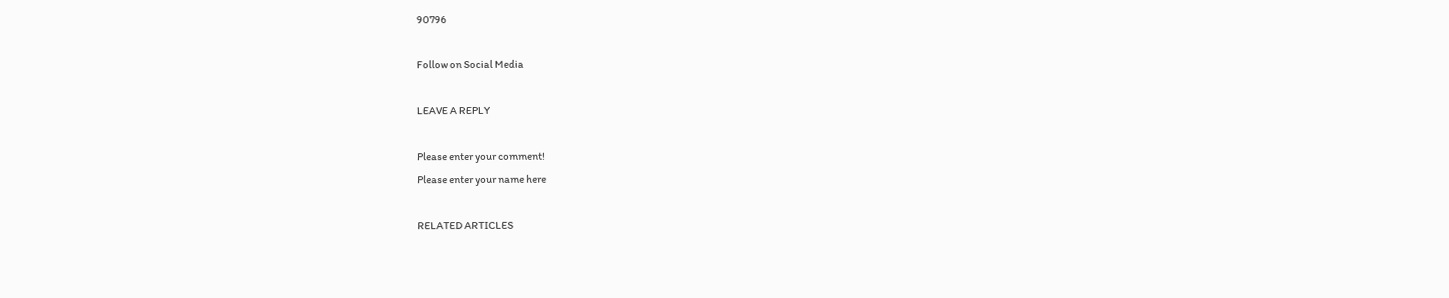90796

Follow on Social Media

LEAVE A REPLY

Please enter your comment!
Please enter your name here

RELATED ARTICLES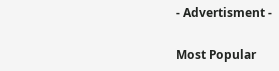- Advertisment -

Most Popular